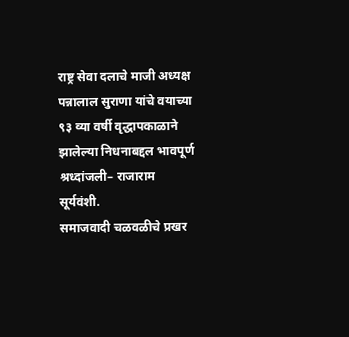राष्ट्र सेवा दलाचे माजी अध्यक्ष पन्नालाल सुराणा यांचे वयाच्या ९३ व्या वर्षी वृद्धापकाळाने झालेल्या निधनाबद्दल भावपूर्ण श्रध्दांजली– राजाराम सूर्यवंशी.
समाजवादी चळवळीचे प्रखर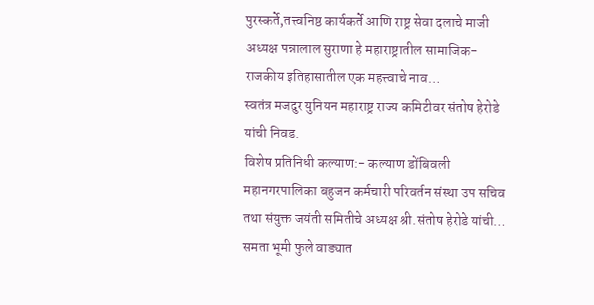पुरस्कर्ते,तत्त्वनिष्ठ कार्यकर्ते आणि राष्ट्र सेवा दलाचे माजी अध्यक्ष पन्नालाल सुराणा हे महाराष्ट्रातील सामाजिक-राजकीय इतिहासातील एक महत्त्वाचे नाव…
स्वतंत्र मजदुर युनियन महाराष्ट्र राज्य कमिटीवर संतोष हेरोडे यांची निवड.
विशेष प्रतिनिधी कल्याण:- कल्याण डोंबिवली महानगरपालिका बहुजन कर्मचारी परिवर्तन संस्था उप सचिव तथा संयुक्त जयंती समितीचे अध्यक्ष श्री.संतोष हेरोडे यांची…
समता भूमी फुले वाड्यात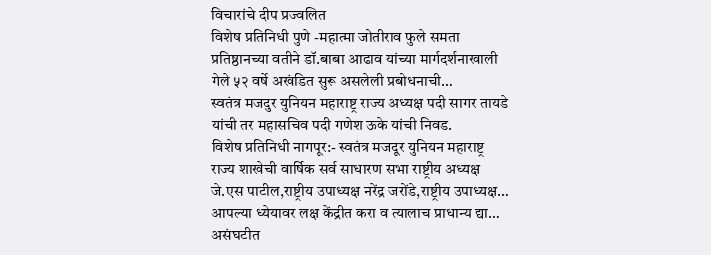विचारांचे दीप प्रज्वलित
विशेष प्रतिनिधी पुणे -महात्मा जोतीराव फुले समता प्रतिष्ठानच्या वतीने डॉ.बाबा आढाव यांच्या मार्गदर्शनाखाली गेले ५२ वर्षे अखंडित सुरू असलेली प्रबोधनाची…
स्वतंत्र मजदुर युनियन महाराष्ट्र राज्य अध्यक्ष पदी सागर तायडे यांची तर महासचिव पदी गणेश ऊके यांची निवड.
विशेष प्रतिनिधी नागपूर:- स्वतंत्र मजदूर युनियन महाराष्ट्र राज्य शाखेची वार्षिक सर्व साधारण सभा राष्ट्रीय अध्यक्ष जे.एस पाटील,राष्ट्रीय उपाध्यक्ष नरेंद्र जरोंडे,राष्ट्रीय उपाध्यक्ष…
आपल्या ध्येयावर लक्ष केंद्रीत करा व त्यालाच प्राधान्य द्या…
असंघटीत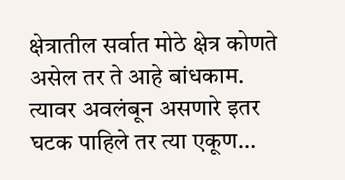क्षेत्रातील सर्वात मोठे क्षेत्र कोणते असेल तर ते आहे बांधकाम. त्यावर अवलंबून असणारे इतर घटक पाहिले तर त्या एकूण…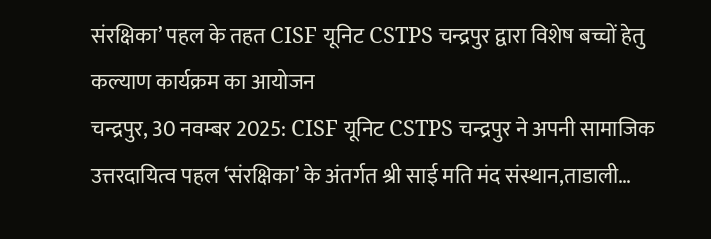संरक्षिका’ पहल के तहत CISF यूनिट CSTPS चन्द्रपुर द्वारा विशेष बच्चों हेतु कल्याण कार्यक्रम का आयोजन
चन्द्रपुर, 30 नवम्बर 2025: CISF यूनिट CSTPS चन्द्रपुर ने अपनी सामाजिक उत्तरदायित्व पहल ‘संरक्षिका’ के अंतर्गत श्री साई मति मंद संस्थान,ताडाली…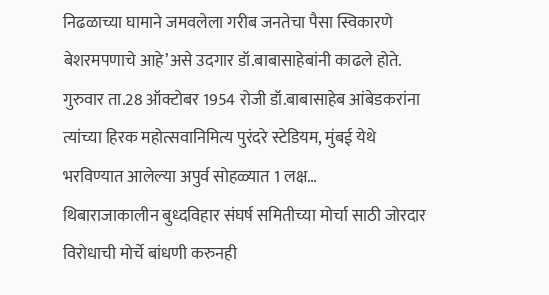निढळाच्या घामाने जमवलेला गरीब जनतेचा पैसा स्विकारणे बेशरमपणाचे आहे’असे उदगार डॉ.बाबासाहेबांनी काढले होते.
गुरुवार ता.28 ऑक्टोबर 1954 रोजी डॉ.बाबासाहेब आंबेडकरांना त्यांच्या हिरक महोत्सवानिमित्य पुरंदरे स्टेडियम, मुंबई येथे भरविण्यात आलेल्या अपुर्व सोहळ्यात 1 लक्ष…
थिबाराजाकालीन बुध्दविहार संघर्ष समितीच्या मोर्चा साठी जोरदार विरोधाची मोर्चे बांधणी करुनही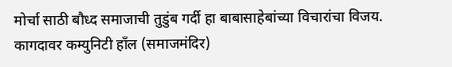मोर्चा साठी बौध्द समाजाची तुडुंब गर्दी हा बाबासाहेबांच्या विचारांचा विजय.
कागदावर कम्युनिटी हाँल (समाजमंदिर)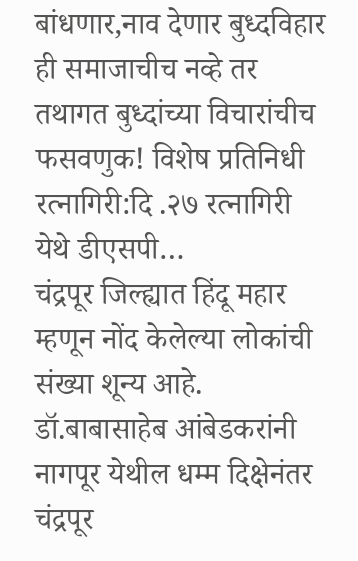बांधणार,नाव देणार बुध्दविहार ही समाजाचीच नव्हे तर तथागत बुध्दांच्या विचारांचीच फसवणुक! विशेष प्रतिनिधी रत्नागिरी:दि .२७ रत्नागिरी येथे डीएसपी…
चंद्रपूर जिल्ह्यात हिंदू महार म्हणून नोंद केलेल्या लोकांची संख्या शून्य आहे.
डॉ.बाबासाहेब आंबेडकरांनी नागपूर येथील धम्म दिक्षेनंतर चंद्रपूर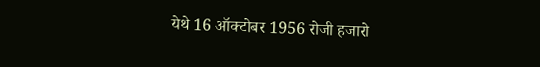येथे 16 ऑक्टोबर 1956 रोजी हजारो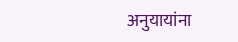अनुयायांना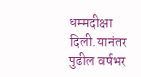धम्मदीक्षा दिली.यानंतर पुढील वर्षभर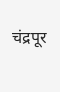चंद्रपूर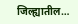जिल्ह्यातील…